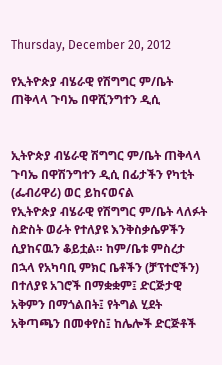Thursday, December 20, 2012

የኢትዮጵያ ብሄራዊ የሽግግር ም/ቤት ጠቅላላ ጉባኤ በዋሺንግተን ዲሲ


ኢትዮጵያ ብሄራዊ ሽግግር ም/ቤት ጠቅላላ ጉባኤ በዋሽንግተን ዲሲ በፊታችን የካቲት (ፌብሪዋሪ) ወር ይከናወናል
የኢትዮጵያ ብሄራዊ የሽግግር ም/ቤት ላለፉት ስድስት ወራት የተለያዩ እንቅስቃሴዎችን ሲያከናዉን ቆይቷል። ከም/ቤቱ ምስረታ በኋላ የአካባቢ ምክር ቤቶችን (ቻፕተሮችን) በተለያዩ አገሮች በማቋቋም፤ ድርጅታዊ አቅምን በማጎልበት፤ የትግል ሂደት አቅጣጫን በመቀየስ፤ ከሌሎች ድርጅቶች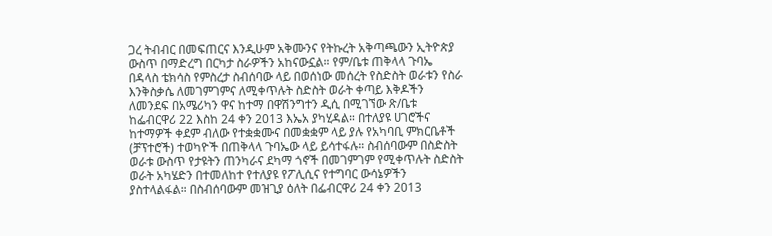ጋረ ትብብር በመፍጠርና እንዲሁም አቅሙንና የትኩረት አቅጣጫውን ኢትዮጵያ ውስጥ በማድረግ በርካታ ስራዎችን አከናውኗል። የም/ቤቱ ጠቅላላ ጉባኤ በዳላስ ቴክሳስ የምስረታ ስብሰባው ላይ በወሰነው መሰረት የስድስት ወራቱን የስራ እንቅስቃሴ ለመገምገምና ለሚቀጥሉት ስድስት ወራት ቀጣይ እቅዶችን ለመንደፍ በአሜሪካን ዋና ከተማ በዋሽንግተን ዲሲ በሚገኘው ጽ/ቤቱ ከፌብርዋሪ 22 እስከ 24 ቀን 2013 እኤአ ያካሂዳል። በተለያዩ ሀገሮችና ከተማዎች ቀደም ብለው የተቋቋሙና በመቋቋም ላይ ያሉ የአካባቢ ምክርቤቶች (ቻፕተሮች) ተወካዮች በጠቅላላ ጉባኤው ላይ ይሳተፋሉ። ስብሰባውም በስድስት ወራቱ ውስጥ የታዩትን ጠንካራና ደካማ ጎኖች በመገምገም የሚቀጥሉት ስድስት ወራት አካሄድን በተመለከተ የተለያዩ የፖሊሲና የተግባር ውሳኔዎችን ያስተላልፋል። በስብሰባውም መዝጊያ ዕለት በፌብርዋሪ 24 ቀን 2013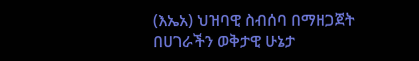(እኤአ) ህዝባዊ ስብሰባ በማዘጋጀት በሀገራችን ወቅታዊ ሁኔታ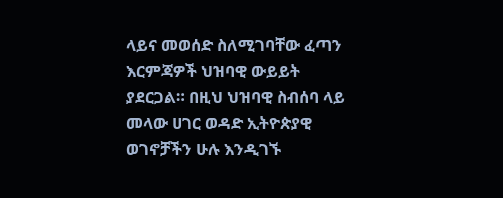ላይና መወሰድ ስለሚገባቸው ፈጣን እርምጃዎች ህዝባዊ ውይይት ያደርጋል። በዚህ ህዝባዊ ስብሰባ ላይ መላው ሀገር ወዳድ ኢትዮጵያዊ ወገኖቻችን ሁሉ እንዲገኙ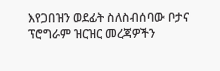እየጋበዝን ወደፊት ስለስብሰባው ቦታና ፕሮግራም ዝርዝር መረጃዎችን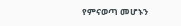የምናወጣ መሆኑን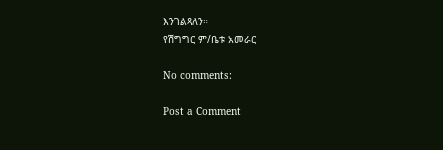እንገልጻለን።
የሽግግር ም/ቤቱ አመራር

No comments:

Post a Comment